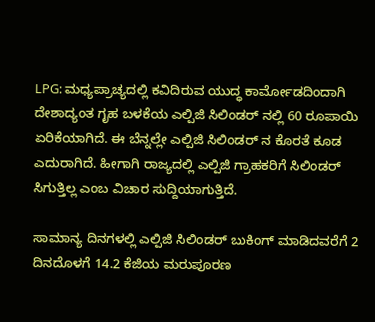LPG: ಮಧ್ಯಪ್ರಾಚ್ಯದಲ್ಲಿ ಕವಿದಿರುವ ಯುದ್ಧ ಕಾರ್ಮೋಡದಿಂದಾಗಿ ದೇಶಾದ್ಯಂತ ಗೃಹ ಬಳಕೆಯ ಎಲ್ಪಿಜಿ ಸಿಲಿಂಡರ್ ನಲ್ಲಿ 60 ರೂಪಾಯಿ ಏರಿಕೆಯಾಗಿದೆ. ಈ ಬೆನ್ನಲ್ಲೇ ಎಲ್ಪಿಜಿ ಸಿಲಿಂಡರ್ ನ ಕೊರತೆ ಕೂಡ ಎದುರಾಗಿದೆ. ಹೀಗಾಗಿ ರಾಜ್ಯದಲ್ಲಿ ಎಲ್ಪಿಜಿ ಗ್ರಾಹಕರಿಗೆ ಸಿಲಿಂಡರ್ ಸಿಗುತ್ತಿಲ್ಲ ಎಂಬ ವಿಚಾರ ಸುದ್ದಿಯಾಗುತ್ತಿದೆ.

ಸಾಮಾನ್ಯ ದಿನಗಳಲ್ಲಿ ಎಲ್ಪಿಜಿ ಸಿಲಿಂಡರ್ ಬುಕಿಂಗ್ ಮಾಡಿದವರೆಗೆ 2 ದಿನದೊಳಗೆ 14.2 ಕೆಜಿಯ ಮರುಪೂರಣ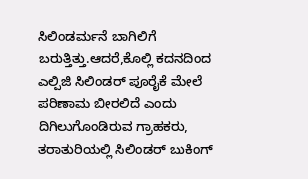ಸಿಲಿಂಡರ್ಮನೆ ಬಾಗಿಲಿಗೆ ಬರುತ್ತಿತ್ತು.ಆದರೆ,ಕೊಲ್ಲಿ ಕದನದಿಂದ ಎಲ್ಪಿಜಿ ಸಿಲಿಂಡರ್ ಪೂರೈಕೆ ಮೇಲೆ ಪರಿಣಾಮ ಬೀರಲಿದೆ ಎಂದು ದಿಗಿಲುಗೊಂಡಿರುವ ಗ್ರಾಹಕರು, ತರಾತುರಿಯಲ್ಲಿ ಸಿಲಿಂಡರ್ ಬುಕಿಂಗ್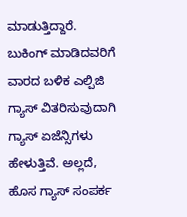ಮಾಡುತ್ತಿದ್ದಾರೆ.
ಬುಕಿಂಗ್ ಮಾಡಿದವರಿಗೆ ವಾರದ ಬಳಿಕ ಎಲ್ಪಿಜಿ ಗ್ಯಾಸ್ ವಿತರಿಸುವುದಾಗಿ ಗ್ಯಾಸ್ ಏಜೆನ್ಸಿಗಳು ಹೇಳುತ್ತಿವೆ. ಅಲ್ಲದೆ, ಹೊಸ ಗ್ಯಾಸ್ ಸಂಪರ್ಕ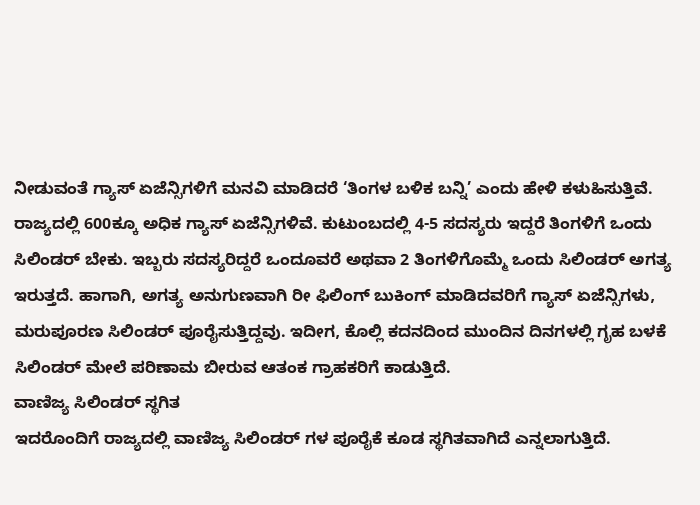ನೀಡುವಂತೆ ಗ್ಯಾಸ್ ಏಜೆನ್ಸಿಗಳಿಗೆ ಮನವಿ ಮಾಡಿದರೆ ‘ತಿಂಗಳ ಬಳಿಕ ಬನ್ನಿ’ ಎಂದು ಹೇಳಿ ಕಳುಹಿಸುತ್ತಿವೆ.
ರಾಜ್ಯದಲ್ಲಿ 600ಕ್ಕೂ ಅಧಿಕ ಗ್ಯಾಸ್ ಏಜೆನ್ಸಿಗಳಿವೆ. ಕುಟುಂಬದಲ್ಲಿ 4-5 ಸದಸ್ಯರು ಇದ್ದರೆ ತಿಂಗಳಿಗೆ ಒಂದು ಸಿಲಿಂಡರ್ ಬೇಕು. ಇಬ್ಬರು ಸದಸ್ಯರಿದ್ದರೆ ಒಂದೂವರೆ ಅಥವಾ 2 ತಿಂಗಳಿಗೊಮ್ಮೆ ಒಂದು ಸಿಲಿಂಡರ್ ಅಗತ್ಯ ಇರುತ್ತದೆ. ಹಾಗಾಗಿ, ಅಗತ್ಯ ಅನುಗುಣವಾಗಿ ರೀ ಫಿಲಿಂಗ್ ಬುಕಿಂಗ್ ಮಾಡಿದವರಿಗೆ ಗ್ಯಾಸ್ ಏಜೆನ್ಸಿಗಳು, ಮರುಪೂರಣ ಸಿಲಿಂಡರ್ ಪೂರೈಸುತ್ತಿದ್ದವು. ಇದೀಗ, ಕೊಲ್ಲಿ ಕದನದಿಂದ ಮುಂದಿನ ದಿನಗಳಲ್ಲಿ ಗೃಹ ಬಳಕೆ ಸಿಲಿಂಡರ್ ಮೇಲೆ ಪರಿಣಾಮ ಬೀರುವ ಆತಂಕ ಗ್ರಾಹಕರಿಗೆ ಕಾಡುತ್ತಿದೆ.
ವಾಣಿಜ್ಯ ಸಿಲಿಂಡರ್ ಸ್ಥಗಿತ
ಇದರೊಂದಿಗೆ ರಾಜ್ಯದಲ್ಲಿ ವಾಣಿಜ್ಯ ಸಿಲಿಂಡರ್ ಗಳ ಪೂರೈಕೆ ಕೂಡ ಸ್ಥಗಿತವಾಗಿದೆ ಎನ್ನಲಾಗುತ್ತಿದೆ.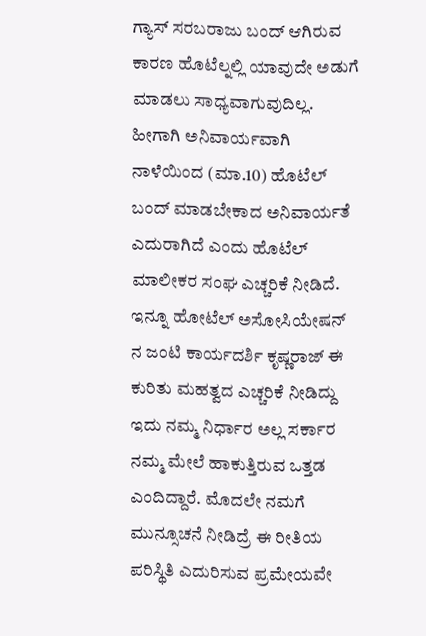ಗ್ಯಾಸ್ ಸರಬರಾಜು ಬಂದ್ ಆಗಿರುವ ಕಾರಣ ಹೊಟೆಲ್ನಲ್ಲಿ ಯಾವುದೇ ಅಡುಗೆ ಮಾಡಲು ಸಾಧ್ಯವಾಗುವುದಿಲ್ಲ. ಹೀಗಾಗಿ ಅನಿವಾರ್ಯವಾಗಿ ನಾಳೆಯಿಂದ (ಮಾ.10) ಹೊಟೆಲ್ ಬಂದ್ ಮಾಡಬೇಕಾದ ಅನಿವಾರ್ಯತೆ ಎದುರಾಗಿದೆ ಎಂದು ಹೊಟೆಲ್ ಮಾಲೀಕರ ಸಂಘ ಎಚ್ಚರಿಕೆ ನೀಡಿದೆ.
ಇನ್ನೂ ಹೋಟೆಲ್ ಅಸೋಸಿಯೇಷನ್ ನ ಜಂಟಿ ಕಾರ್ಯದರ್ಶಿ ಕೃಷ್ಣರಾಜ್ ಈ ಕುರಿತು ಮಹತ್ವದ ಎಚ್ಚರಿಕೆ ನೀಡಿದ್ದು ಇದು ನಮ್ಮ ನಿರ್ಧಾರ ಅಲ್ಲ ಸರ್ಕಾರ ನಮ್ಮ ಮೇಲೆ ಹಾಕುತ್ತಿರುವ ಒತ್ತಡ ಎಂದಿದ್ದಾರೆ. ಮೊದಲೇ ನಮಗೆ ಮುನ್ಸೂಚನೆ ನೀಡಿದ್ರೆ ಈ ರೀತಿಯ ಪರಿಸ್ಥಿತಿ ಎದುರಿಸುವ ಪ್ರಮೇಯವೇ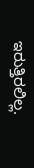ಇರುತ್ತಿರಲಿಲ್ಲ.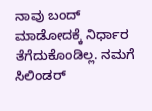ನಾವು ಬಂದ್ ಮಾಡೋದಕ್ಕೆ ನಿರ್ಧಾರ ತೆಗೆದುಕೊಂಡಿಲ್ಲ. ನಮಗೆ ಸಿಲಿಂಡರ್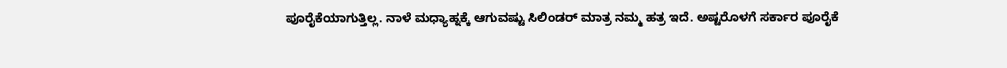ಪೂರೈಕೆಯಾಗುತ್ತಿಲ್ಲ. ನಾಳೆ ಮಧ್ಯಾಹ್ನಕ್ಕೆ ಆಗುವಷ್ಟು ಸಿಲಿಂಡರ್ ಮಾತ್ರ ನಮ್ಮ ಹತ್ರ ಇದೆ. ಅಷ್ಟರೊಳಗೆ ಸರ್ಕಾರ ಪೂರೈಕೆ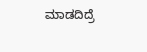ಮಾಡದಿದ್ರೆ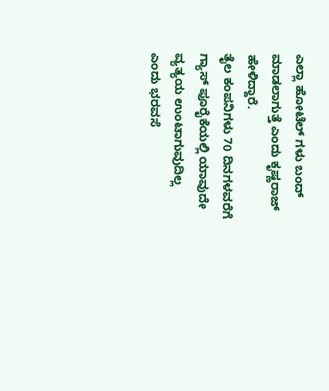ಎಲ್ಲಾ ಹೋಟೆಲ್ ಗಳು ಬಂದ್ ಮಾಡಲಾಗುತ್ತೆ ಎಂದು ಕೃಷ್ಣರಾಜ್ ಹೇಳಿದ್ದಾರೆ.
ತೈಲ ಕಂಪನಿಗಳು 70 ದಿನಗಳವರೆಗೆ ಗ್ಯಾಸ್ ಪೂರೈಕೆಯಲ್ಲಿ ಯಾವುದೇ ವ್ಯತ್ಯಯ ಉಂಟಾಗುವುದಿಲ್ಲ ಎಂದು ಭರವಸೆ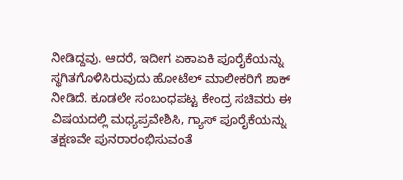ನೀಡಿದ್ದವು. ಆದರೆ, ಇದೀಗ ಏಕಾಏಕಿ ಪೂರೈಕೆಯನ್ನು ಸ್ಥಗಿತಗೊಳಿಸಿರುವುದು ಹೋಟೆಲ್ ಮಾಲೀಕರಿಗೆ ಶಾಕ್ ನೀಡಿದೆ. ಕೂಡಲೇ ಸಂಬಂಧಪಟ್ಟ ಕೇಂದ್ರ ಸಚಿವರು ಈ ವಿಷಯದಲ್ಲಿ ಮಧ್ಯಪ್ರವೇಶಿಸಿ, ಗ್ಯಾಸ್ ಪೂರೈಕೆಯನ್ನು ತಕ್ಷಣವೇ ಪುನರಾರಂಭಿಸುವಂತೆ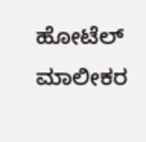ಹೋಟೆಲ್ ಮಾಲೀಕರ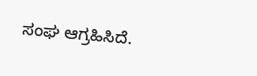ಸಂಘ ಆಗ್ರಹಿಸಿದೆ.